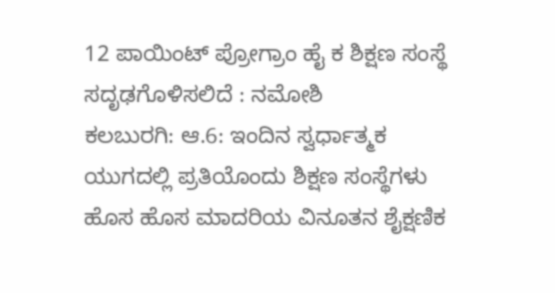12 ಪಾಯಿಂಟ್ ಪ್ರೋಗ್ರಾಂ ಹೈ ಕ ಶಿಕ್ಷಣ ಸಂಸ್ಥೆ ಸದೃಢಗೊಳಿಸಲಿದೆ : ನಮೋಶಿ
ಕಲಬುರಗಿ: ಆ.6: ಇಂದಿನ ಸ್ವರ್ಧಾತ್ಮಕ ಯುಗದಲ್ಲಿ ಪ್ರತಿಯೊಂದು ಶಿಕ್ಷಣ ಸಂಸ್ಥೆಗಳು ಹೊಸ ಹೊಸ ಮಾದರಿಯ ವಿನೂತನ ಶೈಕ್ಷಣಿಕ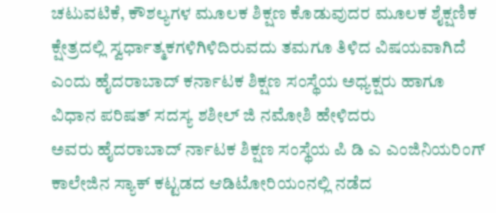ಚಟುವಟಿಕೆ, ಕೌಶಲ್ಯಗಳ ಮೂಲಕ ಶಿಕ್ಷಣ ಕೊಡುವುದರ ಮೂಲಕ ಶೈಕ್ಷಣಿಕ ಕ್ಷೇತ್ರದಲ್ಲಿ ಸ್ವರ್ಧಾತ್ಮಕಗಳಿಗಿಳಿದಿರುವದು ತಮಗೂ ತಿಳಿದ ವಿಷಯವಾಗಿದೆ ಎಂದು ಹೈದರಾಬಾದ್ ಕರ್ನಾಟಕ ಶಿಕ್ಷಣ ಸಂಸ್ಥೆಯ ಅಧ್ಯಕ್ಷರು ಹಾಗೂ ವಿಧಾನ ಪರಿಷತ್ ಸದಸ್ಯ ಶಶೀಲ್ ಜಿ ನಮೋಶಿ ಹೇಳಿದರು
ಅವರು ಹೈದರಾಬಾದ್ ರ್ನಾಟಕ ಶಿಕ್ಷಣ ಸಂಸ್ಥೆಯ ಪಿ ಡಿ ಎ ಎಂಜಿನಿಯರಿಂಗ್ ಕಾಲೇಜಿನ ಸ್ಯಾಕ್ ಕಟ್ಟಡದ ಆಡಿಟೋರಿಯಂನಲ್ಲಿ ನಡೆದ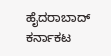ಹೈದರಾಬಾದ್ ಕರ್ನಾಕಟ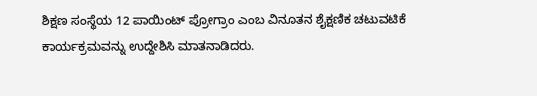ಶಿಕ್ಷಣ ಸಂಸ್ಥೆಯ 12 ಪಾಯಿಂಟ್ ಪ್ರೋಗ್ರಾಂ ಎಂಬ ವಿನೂತನ ಶೈಕ್ಷಣಿಕ ಚಟುವಟಿಕೆ ಕಾರ್ಯಕ್ರಮವನ್ನು ಉದ್ದೇಶಿಸಿ ಮಾತನಾಡಿದರು.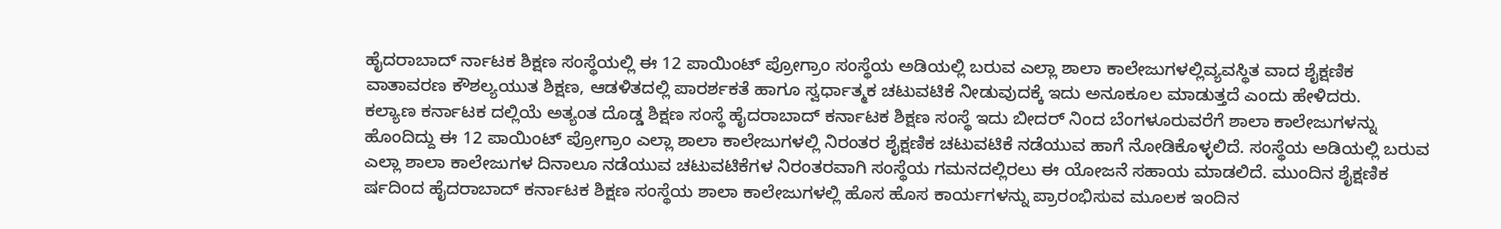ಹೈದರಾಬಾದ್ ರ್ನಾಟಕ ಶಿಕ್ಷಣ ಸಂಸ್ಥೆಯಲ್ಲಿ ಈ 12 ಪಾಯಿಂಟ್ ಪ್ರೋಗ್ರಾಂ ಸಂಸ್ಥೆಯ ಅಡಿಯಲ್ಲಿ ಬರುವ ಎಲ್ಲಾ ಶಾಲಾ ಕಾಲೇಜುಗಳಲ್ಲಿವ್ಯವಸ್ಥಿತ ವಾದ ಶೈಕ್ಷಣಿಕ ವಾತಾವರಣ ಕೌಶಲ್ಯಯುತ ಶಿಕ್ಷಣ, ಆಡಳಿತದಲ್ಲಿ ಪಾರರ್ಶಕತೆ ಹಾಗೂ ಸ್ವರ್ಧಾತ್ಮಕ ಚಟುವಟಿಕೆ ನೀಡುವುದಕ್ಕೆ ಇದು ಅನೂಕೂಲ ಮಾಡುತ್ತದೆ ಎಂದು ಹೇಳಿದರು.
ಕಲ್ಯಾಣ ಕರ್ನಾಟಕ ದಲ್ಲಿಯೆ ಅತ್ಯಂತ ದೊಡ್ಡ ಶಿಕ್ಷಣ ಸಂಸ್ಥೆ ಹೈದರಾಬಾದ್ ಕರ್ನಾಟಕ ಶಿಕ್ಷಣ ಸಂಸ್ಥೆ ಇದು ಬೀದರ್ ನಿಂದ ಬೆಂಗಳೂರುವರೆಗೆ ಶಾಲಾ ಕಾಲೇಜುಗಳನ್ನು ಹೊಂದಿದ್ದು ಈ 12 ಪಾಯಿಂಟ್ ಪ್ರೋಗ್ರಾಂ ಎಲ್ಲಾ ಶಾಲಾ ಕಾಲೇಜುಗಳಲ್ಲಿ ನಿರಂತರ ಶೈಕ್ಷಣಿಕ ಚಟುವಟಿಕೆ ನಡೆಯುವ ಹಾಗೆ ನೋಡಿಕೊಳ್ಳಲಿದೆ. ಸಂಸ್ಥೆಯ ಅಡಿಯಲ್ಲಿ ಬರುವ ಎಲ್ಲಾ ಶಾಲಾ ಕಾಲೇಜುಗಳ ದಿನಾಲೂ ನಡೆಯುವ ಚಟುವಟಿಕೆಗಳ ನಿರಂತರವಾಗಿ ಸಂಸ್ಥೆಯ ಗಮನದಲ್ಲಿರಲು ಈ ಯೋಜನೆ ಸಹಾಯ ಮಾಡಲಿದೆ. ಮುಂದಿನ ಶೈಕ್ಷಣಿಕ ರ್ಷದಿಂದ ಹೈದರಾಬಾದ್ ಕರ್ನಾಟಕ ಶಿಕ್ಷಣ ಸಂಸ್ಥೆಯ ಶಾಲಾ ಕಾಲೇಜುಗಳಲ್ಲಿ ಹೊಸ ಹೊಸ ಕಾರ್ಯಗಳನ್ನು ಪ್ರಾರಂಭಿಸುವ ಮೂಲಕ ಇಂದಿನ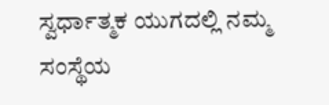ಸ್ವರ್ಧಾತ್ಮಕ ಯುಗದಲ್ಲಿ ನಮ್ಮ ಸಂಸ್ಥೆಯ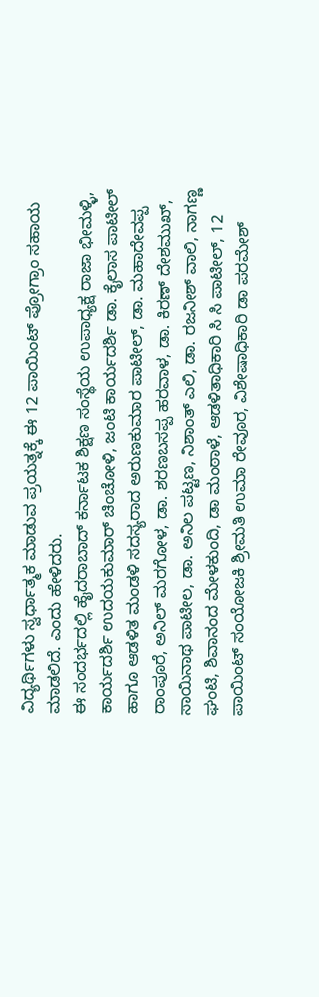ವಿದ್ಯರ್ಥಿಗಳು ಸ್ವರ್ಧಾತ್ಮಕ ಮಾಡುವ ಪ್ರಯತ್ನಕ್ಕೆ ಈ 12 ಪಾಯಿಂಟ್ ಪ್ರೋಗ್ರಾಂ ಸಹಾಯ ಮಾಡಲಿದೆ. ಎಂದು ಹೇಳಿದರು.
ಈ ಸಂದರ್ಭದಲ್ಲಿ ಹೈದರಾಬಾದ್ ಕರ್ನಾಟಕ ಶಿಕ್ಷಣ ಸಂಸ್ಥೆಯ ಉಪಾಧ್ಯಕ್ಷ ರಾಜಾ ಭೀಮಳ್ಳಿ, ಕಾರ್ಯದರ್ಶಿ ಉದಯಕುಮಾರ್ ಚಿಂಚೋಳಿ, ಜಂಟಿ ಕಾರ್ಯದರ್ಶಿ ಡಾ. ಕೈಲಾಸ ಪಾಟೀಲ್ ಹಾಗೂ ಆಡಳಿತ ಮಂಡಳಿ ಸದಸ್ಯರಾದ ಅರುಣಕುಮಾರ ಪಾಟೀಲ್, ಡಾ. ಮಹಾದೇವಪ್ಪ ರಾಂಪೂರೆ, ಅನಿಲ್ ಮರಗೋಳ, ಡಾ. ಶರಣಬಸಪ್ಪ ಹರವಾಳ, ಡಾ. ಕಿರಣ್ ದೇಶಮುಖ್, ಸಾಯಿನಾಥ ಪಾಟೀಲ, ಡಾ. ಅನಿಲ ಪಟ್ಟಣ, ನಿಶಾಂತ್ ಎಲಿ, ಡಾ. ರಜನೀಶ್ ವಾಲಿ, ನಾಗಣ್ಣ ಘಂಟಿ, ಶಿವಾನಂದ ಮೇಳಕುಂದಿ, ಡಾ ಮಂಠಾಳೆ, ಆಡಳಿತಾಧಿಕಾರಿ ಸಿ ಸಿ ಪಾಟೀಲ್, 12 ಪಾಯಿಂಟ್ ಸಂಯೋಜಕಿ ಶ್ರೀಮತಿ ಉಮಾ ರೇವೂರ, ವಿಶೇಷಾಧಿಕಾರಿ ಡಾ ಪರಮೇಶ್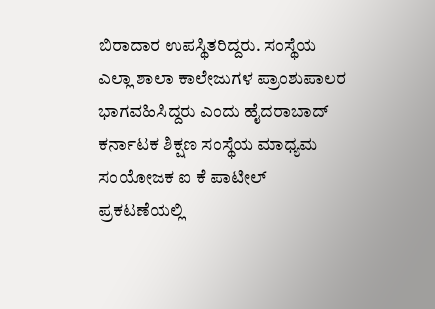ಬಿರಾದಾರ ಉಪಸ್ಥಿತರಿದ್ದರು. ಸಂಸ್ಥೆಯ ಎಲ್ಲಾ ಶಾಲಾ ಕಾಲೇಜುಗಳ ಪ್ರಾಂಶುಪಾಲರ ಭಾಗವಹಿಸಿದ್ದರು ಎಂದು ಹೈದರಾಬಾದ್ ಕರ್ನಾಟಕ ಶಿಕ್ಷಣ ಸಂಸ್ಥೆಯ ಮಾಧ್ಯಮ ಸಂಯೋಜಕ ಐ ಕೆ ಪಾಟೀಲ್ ಪ್ರಕಟಣೆಯಲ್ಲಿ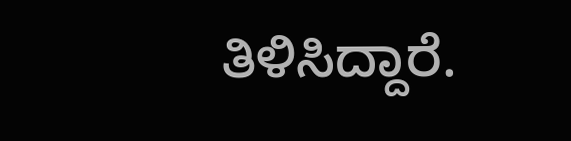ತಿಳಿಸಿದ್ದಾರೆ.